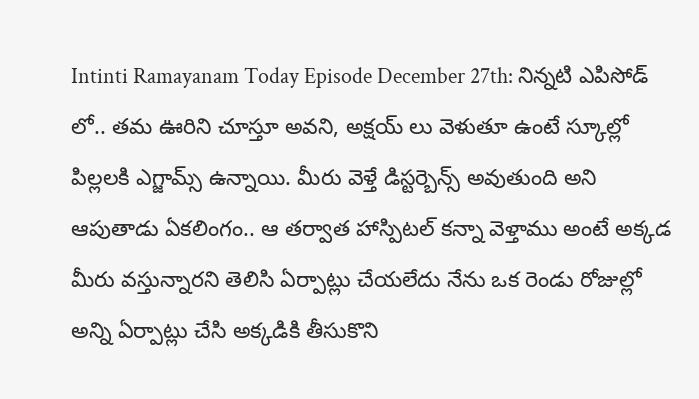Intinti Ramayanam Today Episode December 27th: నిన్నటి ఎపిసోడ్ లో.. తమ ఊరిని చూస్తూ అవని, అక్షయ్ లు వెళుతూ ఉంటే స్కూల్లో పిల్లలకి ఎగ్జామ్స్ ఉన్నాయి. మీరు వెళ్తే డిస్టర్బెన్స్ అవుతుంది అని ఆపుతాడు ఏకలింగం.. ఆ తర్వాత హాస్పిటల్ కన్నా వెళ్తాము అంటే అక్కడ మీరు వస్తున్నారని తెలిసి ఏర్పాట్లు చేయలేదు నేను ఒక రెండు రోజుల్లో అన్ని ఏర్పాట్లు చేసి అక్కడికి తీసుకొని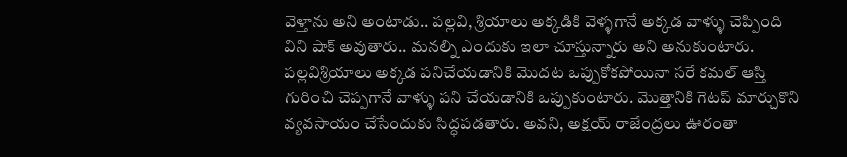వెళ్తాను అని అంటాడు.. పల్లవి, శ్రియాలు అక్కడికి వెళ్ళగానే అక్కడ వాళ్ళు చెప్పింది విని షాక్ అవుతారు.. మనల్ని ఎందుకు ఇలా చూస్తున్నారు అని అనుకుంటారు. పల్లవిశ్రియాలు అక్కడ పనిచేయడానికి మొదట ఒప్పుకోకపోయినా సరే కమల్ ఆస్తి గురించి చెప్పగానే వాళ్ళు పని చేయడానికి ఒప్పుకుంటారు. మొత్తానికి గెటప్ మార్చుకొని వ్యవసాయం చేసేందుకు సిద్ధపడతారు. అవని, అక్షయ్ రాజేంద్రలు ఊరంతా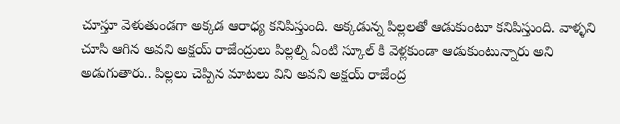చూస్తూ వెళుతుండగా అక్కడ ఆరాధ్య కనిపిస్తుంది. అక్కడున్న పిల్లలతో ఆడుకుంటూ కనిపిస్తుంది. వాళ్ళని చూసి ఆగిన అవని అక్షయ్ రాజేంద్రులు పిల్లల్ని ఏంటి స్కూల్ కి వెళ్లకుండా ఆడుకుంటున్నారు అని అడుగుతారు.. పిల్లలు చెప్పిన మాటలు విని అవని అక్షయ్ రాజేంద్ర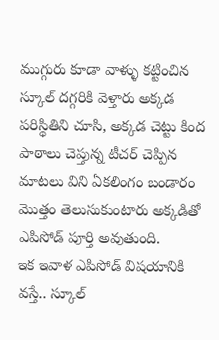ముగ్గురు కూడా వాళ్ళు కట్టించిన స్కూల్ దగ్గరికి వెళ్తారు అక్కడ పరిస్థితిని చూసి, అక్కడ చెట్టు కింద పాఠాలు చెప్తున్న టీచర్ చెప్పిన మాటలు విని ఏకలింగం బండారం మొత్తం తెలుసుకుంటారు అక్కడితో ఎపిసోడ్ పూర్తి అవుతుంది.
ఇక ఇవాళ ఎపిసోడ్ విషయానికి వస్తే.. స్కూల్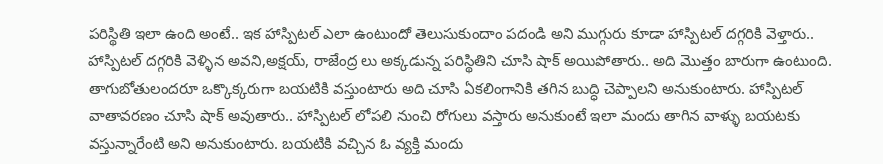పరిస్థితి ఇలా ఉంది అంటే.. ఇక హాస్పిటల్ ఎలా ఉంటుందో తెలుసుకుందాం పదండి అని ముగ్గురు కూడా హాస్పిటల్ దగ్గరికి వెళ్తారు.. హాస్పిటల్ దగ్గరికి వెళ్ళిన అవని,అక్షయ్, రాజేంద్ర లు అక్కడున్న పరిస్థితిని చూసి షాక్ అయిపోతారు.. అది మొత్తం బారుగా ఉంటుంది. తాగుబోతులందరూ ఒక్కొక్కరుగా బయటికి వస్తుంటారు అది చూసి ఏకలింగానికి తగిన బుద్ధి చెప్పాలని అనుకుంటారు. హాస్పిటల్ వాతావరణం చూసి షాక్ అవుతారు.. హాస్పిటల్ లోపలి నుంచి రోగులు వస్తారు అనుకుంటే ఇలా మందు తాగిన వాళ్ళు బయటకు వస్తున్నారేంటి అని అనుకుంటారు. బయటికి వచ్చిన ఓ వ్యక్తి మందు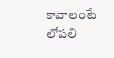కావాలంటే లోపలి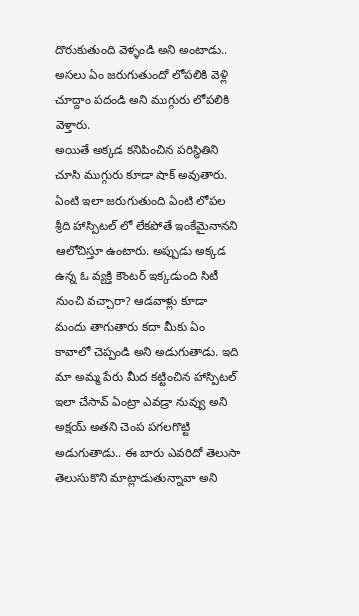దొరుకుతుంది వెళ్ళండి అని అంటాడు.. అసలు ఏం జరుగుతుందో లోపలికి వెళ్లి చూద్దాం పదండి అని ముగ్గురు లోపలికి వెళ్తారు.
అయితే అక్కడ కనిపించిన పరిస్థితిని చూసి ముగ్గురు కూడా షాక్ అవుతారు. ఏంటి ఇలా జరుగుతుంది ఏంటి లోపల శ్రీది హాస్పిటల్ లో లేకపోతే ఇంకేమైనానని ఆలోచిస్తూ ఉంటారు. అప్పుడు అక్కడ ఉన్న ఓ వ్యక్తి కౌంటర్ ఇక్కడుంది సిటీ నుంచి వచ్చారా? ఆడవాళ్లు కూడా మందు తాగుతారు కదా మీకు ఏం కావాలో చెప్పండి అని అడుగుతాడు. ఇది మా అమ్మ పేరు మీద కట్టించిన హాస్పిటల్ ఇలా చేసావ్ ఏంట్రా ఎవడ్రా నువ్వు అని అక్షయ్ అతని చెంప పగలగొట్టి అడుగుతాడు.. ఈ బారు ఎవరిదో తెలుసా తెలుసుకొని మాట్లాడుతున్నావా అని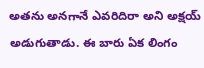అతను అనగానే ఎవరిదిరా అని అక్షయ్ అడుగుతాడు. ఈ బారు ఏక లింగం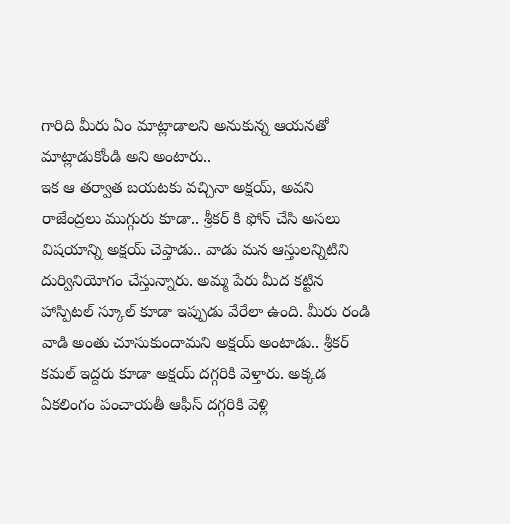గారిది మీరు ఏం మాట్లాడాలని అనుకున్న ఆయనతో మాట్లాడుకోండి అని అంటారు..
ఇక ఆ తర్వాత బయటకు వచ్చినా అక్షయ్, అవని రాజేంద్రలు ముగ్గురు కూడా.. శ్రీకర్ కి ఫోన్ చేసి అసలు విషయాన్ని అక్షయ్ చెప్తాడు.. వాడు మన ఆస్తులన్నిటిని దుర్వినియోగం చేస్తున్నారు. అమ్మ పేరు మీద కట్టిన హాస్పిటల్ స్కూల్ కూడా ఇప్పుడు వేరేలా ఉంది. మీరు రండి వాడి అంతు చూసుకుందామని అక్షయ్ అంటాడు.. శ్రీకర్ కమల్ ఇద్దరు కూడా అక్షయ్ దగ్గరికి వెళ్తారు. అక్కడ ఏకలింగం పంచాయతీ ఆఫీస్ దగ్గరికి వెళ్లి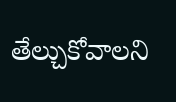తేల్చుకోవాలని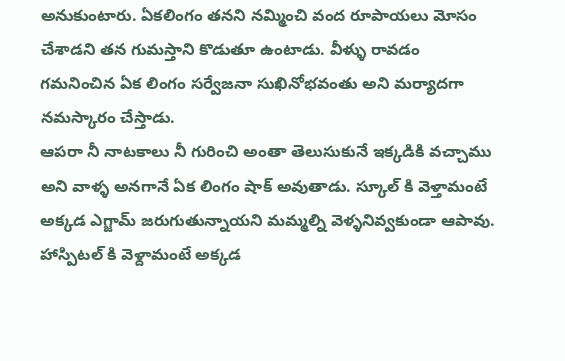అనుకుంటారు. ఏకలింగం తనని నమ్మించి వంద రూపాయలు మోసం చేశాడని తన గుమస్తాని కొడుతూ ఉంటాడు. వీళ్ళు రావడం గమనించిన ఏక లింగం సర్వేజనా సుఖినోభవంతు అని మర్యాదగా నమస్కారం చేస్తాడు.
ఆపరా నీ నాటకాలు నీ గురించి అంతా తెలుసుకునే ఇక్కడికి వచ్చాము అని వాళ్ళ అనగానే ఏక లింగం షాక్ అవుతాడు. స్కూల్ కి వెళ్తామంటే అక్కడ ఎగ్జామ్ జరుగుతున్నాయని మమ్మల్ని వెళ్ళనివ్వకుండా ఆపావు. హాస్పిటల్ కి వెళ్దామంటే అక్కడ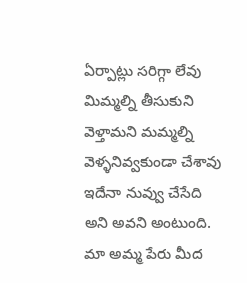ఏర్పాట్లు సరిగ్గా లేవు మిమ్మల్ని తీసుకుని వెళ్తామని మమ్మల్ని వెళ్ళనివ్వకుండా చేశావు ఇదేనా నువ్వు చేసేది అని అవని అంటుంది. మా అమ్మ పేరు మీద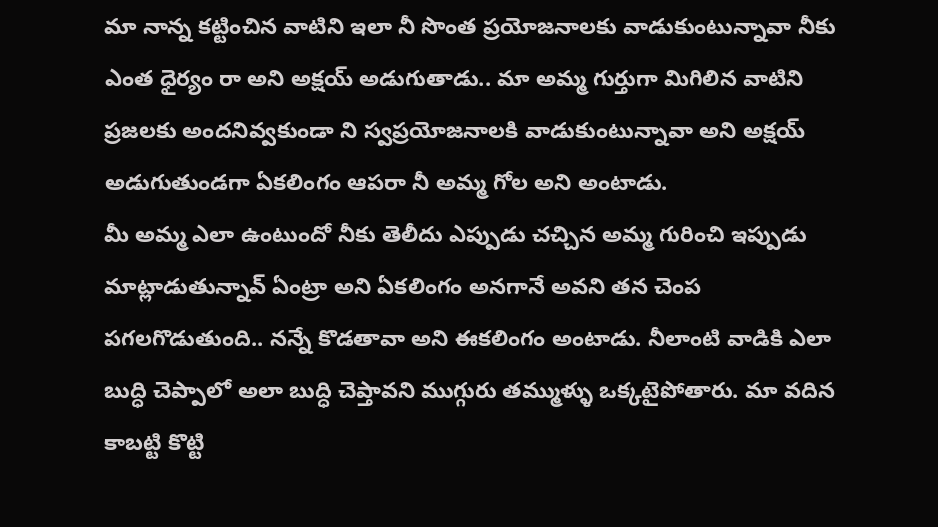మా నాన్న కట్టించిన వాటిని ఇలా నీ సొంత ప్రయోజనాలకు వాడుకుంటున్నావా నీకు ఎంత ధైర్యం రా అని అక్షయ్ అడుగుతాడు.. మా అమ్మ గుర్తుగా మిగిలిన వాటిని ప్రజలకు అందనివ్వకుండా ని స్వప్రయోజనాలకి వాడుకుంటున్నావా అని అక్షయ్ అడుగుతుండగా ఏకలింగం ఆపరా నీ అమ్మ గోల అని అంటాడు.
మీ అమ్మ ఎలా ఉంటుందో నీకు తెలీదు ఎప్పుడు చచ్చిన అమ్మ గురించి ఇప్పుడు మాట్లాడుతున్నావ్ ఏంట్రా అని ఏకలింగం అనగానే అవని తన చెంప పగలగొడుతుంది.. నన్నే కొడతావా అని ఈకలింగం అంటాడు. నీలాంటి వాడికి ఎలా బుద్ధి చెప్పాలో అలా బుద్ధి చెప్తావని ముగ్గురు తమ్ముళ్ళు ఒక్కటైపోతారు. మా వదిన కాబట్టి కొట్టి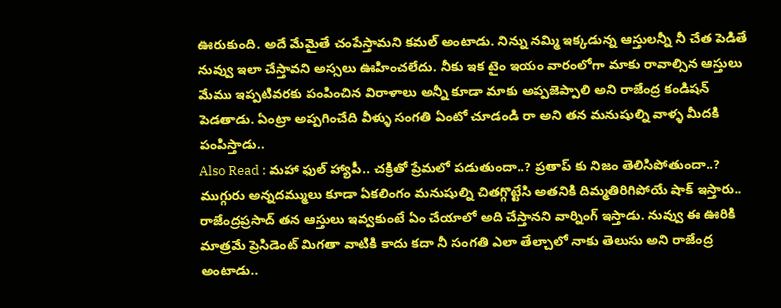ఊరుకుంది. అదే మేమైతే చంపేస్తామని కమల్ అంటాడు. నిన్ను నమ్మి ఇక్కడున్న ఆస్తులన్నీ నీ చేత పెడితే నువ్వు ఇలా చేస్తావని అస్సలు ఊహించలేదు. నీకు ఇక టైం ఇయం వారంలోగా మాకు రావాల్సిన ఆస్తులు మేము ఇప్పటివరకు పంపించిన విరాళాలు అన్నీ కూడా మాకు అప్పజెప్పాలి అని రాజేంద్ర కండిషన్ పెడతాడు. ఏంట్రా అప్పగించేది వీళ్ళు సంగతి ఏంటో చూడండి రా అని తన మనుషుల్ని వాళ్ళ మీదకి పంపిస్తాడు..
Also Read : మహా ఫుల్ హ్యాపీ.. చక్రితో ప్రేమలో పడుతుందా..? ప్రతాప్ కు నిజం తెలిసిపోతుందా..?
ముగ్గురు అన్నదమ్ములు కూడా ఏకలింగం మనుషుల్ని చితగ్గొట్టేసి అతనికి దిమ్మతిరిగిపోయే షాక్ ఇస్తారు.. రాజేంద్రప్రసాద్ తన ఆస్తులు ఇవ్వకుంటే ఏం చేయాలో అది చేస్తానని వార్నింగ్ ఇస్తాడు. నువ్వు ఈ ఊరికి మాత్రమే ప్రెసిడెంట్ మిగతా వాటికి కాదు కదా నీ సంగతి ఎలా తేల్చాలో నాకు తెలుసు అని రాజేంద్ర అంటాడు..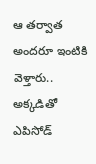ఆ తర్వాత అందరూ ఇంటికి వెళ్తారు.. అక్కడితో ఎపిసోడ్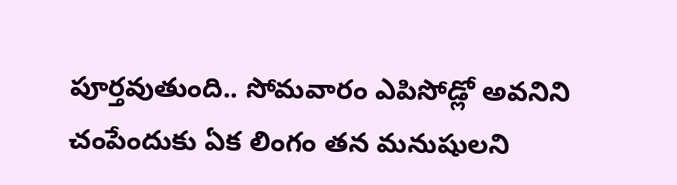పూర్తవుతుంది.. సోమవారం ఎపిసోడ్లో అవనిని చంపేందుకు ఏక లింగం తన మనుషులని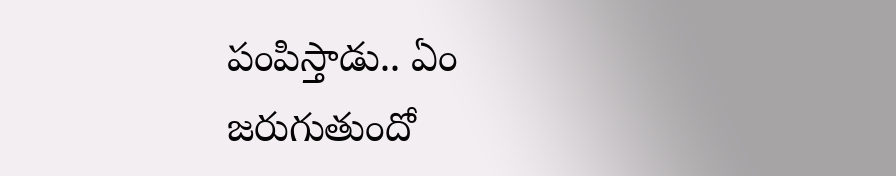పంపిస్తాడు.. ఏం జరుగుతుందో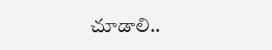చూడాలి..